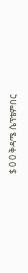$ 0 0 ቅዳሜ ሴፕቴምበር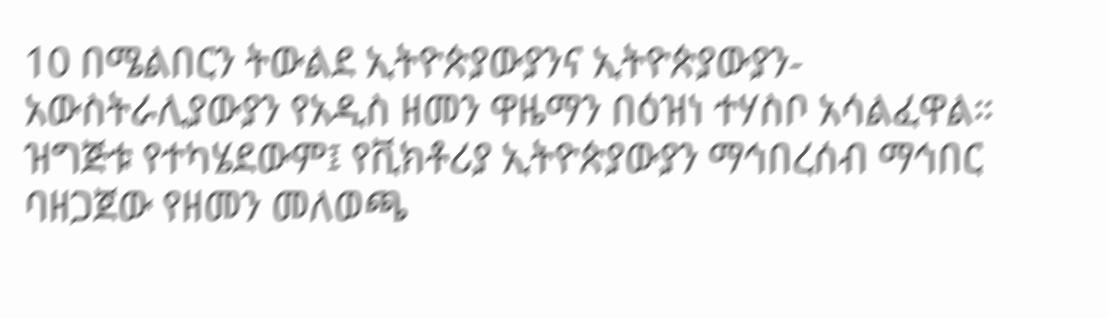10 በሜልበርን ትውልደ ኢትዮጵያውያንና ኢትዮጵያውያን-አውስትራሊያውያን የአዲስ ዘመን ዋዜማን በዕዝነ ተሃስቦ አሳልፈዋል። ዝግጅቱ የተካሄደውም፤ የቪክቶሪያ ኢትዮጵያውያን ማኅበረሰብ ማኅበር ባዘጋጀው የዘመን መለወጫ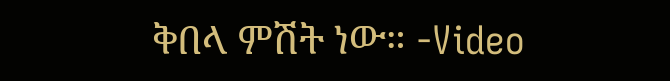ቅበላ ምሽት ነው። -Video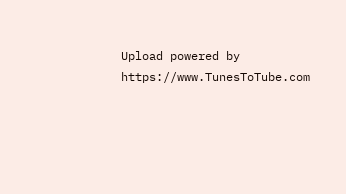Upload powered by https://www.TunesToTube.com